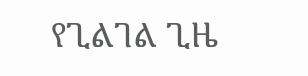የጊልገል ጊዜ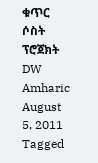ቁጥር ሶስት ፕሮጀክት DW Amharic August 5, 2011 Tagged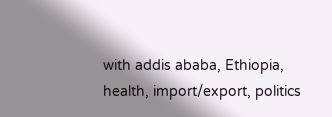with addis ababa, Ethiopia, health, import/export, politics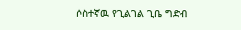ሶስተኛዉ የጊልገል ጊቤ ግድብ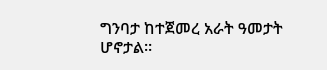ግንባታ ከተጀመረ አራት ዓመታት ሆኖታል።